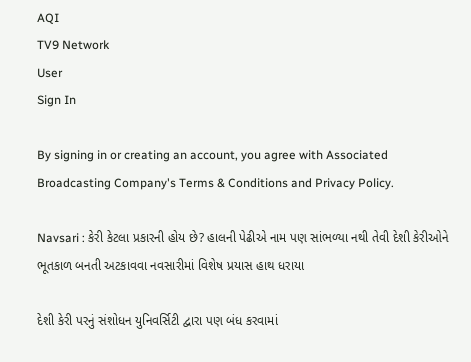AQI
TV9 Network
User
Sign In

By signing in or creating an account, you agree with Associated Broadcasting Company's Terms & Conditions and Privacy Policy.

Navsari : કેરી કેટલા પ્રકારની હોય છે? હાલની પેઢીએ નામ પણ સાંભળ્યા નથી તેવી દેશી કેરીઓને ભૂતકાળ બનતી અટકાવવા નવસારીમાં વિશેષ પ્રયાસ હાથ ધરાયા

દેશી કેરી પરનું સંશોધન યુનિવર્સિટી દ્વારા પણ બંધ કરવામાં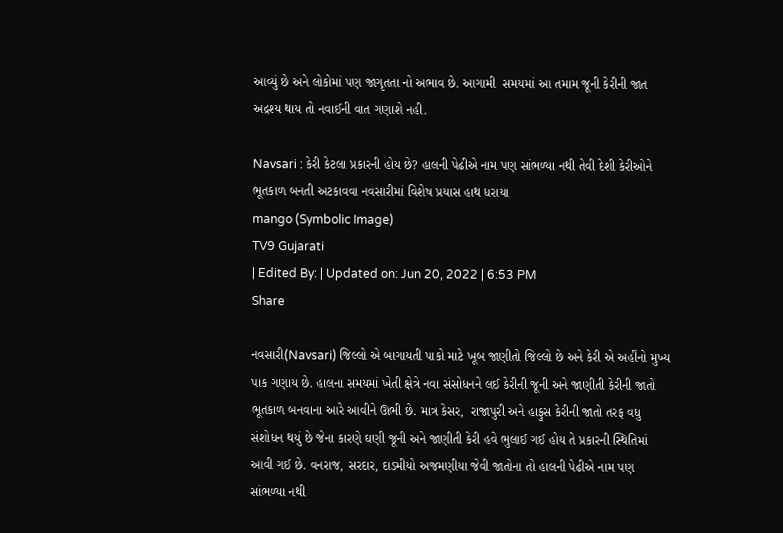આવ્યું છે અને લોકોમાં પણ જાગૃતતા નો અભાવ છે. આગામી  સમયમાં આ તમામ જૂની કેરીની જાત અદ્રશ્ય થાય તો નવાઈની વાત ગણાશે નહી.

Navsari : કેરી કેટલા પ્રકારની હોય છે? હાલની પેઢીએ નામ પણ સાંભળ્યા નથી તેવી દેશી કેરીઓને ભૂતકાળ બનતી અટકાવવા નવસારીમાં વિશેષ પ્રયાસ હાથ ધરાયા
mango (Symbolic Image)
TV9 Gujarati
| Edited By: | Updated on: Jun 20, 2022 | 6:53 PM
Share

નવસારી(Navsari) જિલ્લો એ બાગાયતી પાકો માટે ખૂબ જાણીતો જિલ્લો છે અને કેરી એ અહીંનો મુખ્ય પાક ગણાય છે. હાલના સમયમાં ખેતી ક્ષેત્રે નવા સંસોધનને લઈ કેરીની જૂની અને જાણીતી કેરીની જાતો ભૂતકાળ બનવાના આરે આવીને ઊભી છે. માત્ર કેસર,  રાજાપુરી અને હાફુસ કેરીની જાતો તરફ વધુ સંશોધન થયું છે જેના કારણે ઘણી જૂની અને જાણીતી કેરી હવે ભુલાઈ ગઈ હોય તે પ્રકારની સ્થિતિમાં આવી ગઈ છે. વનરાજ, સરદાર, દાડમીયો અજમણીયા જેવી જાતોના તો હાલની પેઢીએ નામ પણ સાંભળ્યા નથી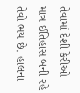તેવામાં દેશી કેરીઓ માત્ર ઈતિહાસ બની રહે તેવો ભય છે. હાલના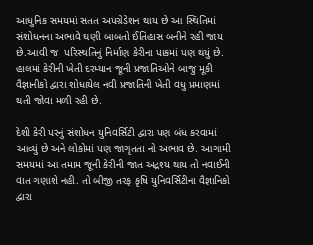આધુનિક સમયમાં સતત અપગ્રેડેશન થાય છે આ સ્થિતિમાં સંશોધનના અભાવે ઘણી બાબતો ઈતિહાસ બનીને રહી જાય છે.આવી જ  પરિસ્થતિનું નિર્માણ કેરીના પાકમાં પણ થયું છે. હાલમાં કેરીની ખેતી દરમ્યાન જૂની પ્રજાતિઓને બાજુ મૂકી વૈજ્ઞાનીકો દ્વારા શોધાયેલ નવી પ્રજાતિની ખેતી વધુ પ્રમાણમાં થતી જોવા મળી રહી છે.

દેશી કેરી પરનું સંશોધન યુનિવર્સિટી દ્વારા પણ બંધ કરવામાં આવ્યું છે અને લોકોમાં પણ જાગૃતતા નો અભાવ છે. આગામી  સમયમાં આ તમામ જૂની કેરીની જાત અદ્રશ્ય થાય તો નવાઈની વાત ગણાશે નહી. તો બીજી તરફ કૃષિ યુનિવર્સિટીના વૈજ્ઞાનિકો દ્વારા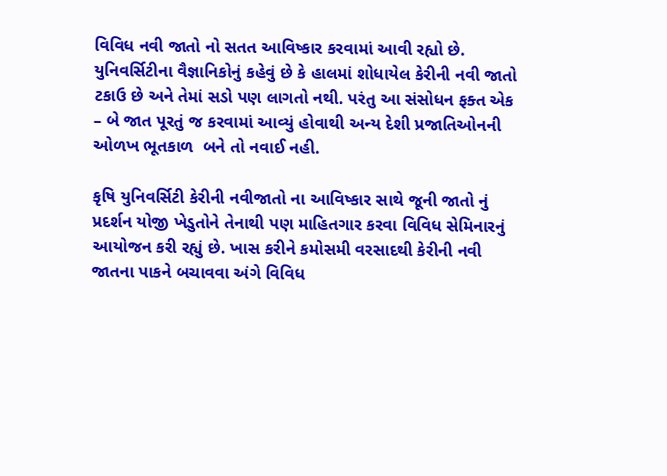વિવિધ નવી જાતો નો સતત આવિષ્કાર કરવામાં આવી રહ્યો છે. યુનિવર્સિટીના વૈજ્ઞાનિકોનું કહેવું છે કે હાલમાં શોધાયેલ કેરીની નવી જાતો ટકાઉ છે અને તેમાં સડો પણ લાગતો નથી. પરંતુ આ સંસોધન ફક્ત એક – બે જાત પૂરતું જ કરવામાં આવ્યું હોવાથી અન્ય દેશી પ્રજાતિઓનની ઓળખ ભૂતકાળ  બને તો નવાઈ નહી.

કૃષિ યુનિવર્સિટી કેરીની નવીજાતો ના આવિષ્કાર સાથે જૂની જાતો નું પ્રદર્શન યોજી ખેડુતોને તેનાથી પણ માહિતગાર કરવા વિવિધ સેમિનારનું આયોજન કરી રહ્યું છે. ખાસ કરીને કમોસમી વરસાદથી કેરીની નવી જાતના પાકને બચાવવા અંગે વિવિધ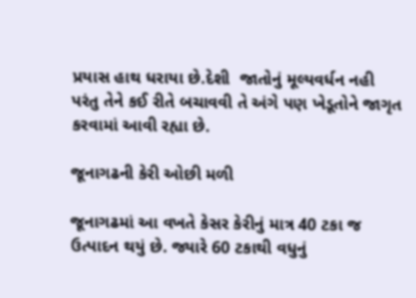પ્રયાસ હાથ ધરાયા છે.દેશી  જાતોનું મૂલ્યવર્ધન નહી પરંતુ તેને કઈ રીતે બચાવવી તે અંગે પણ ખેડૂતોને જાગૃત કરવામાં આવી રહ્યા છે.

જૂનાગઢની કેરી ઓછી મળી

જૂનાગઢમાં આ વખતે કેસર કેરીનું માત્ર 40 ટકા જ ઉત્પાદન થયું છે. જ્યારે 60 ટકાથી વધુનું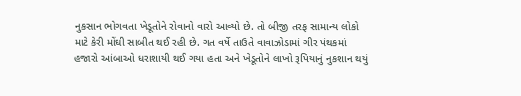નુકસાન ભોગવતા ખેડૂતોને રોવાનો વારો આવ્યો છે. તો બીજી તરફ સામાન્ય લોકો માટે કેરી મોંઘી સાબીત થઈ રહી છે. ગત વર્ષે તાઉતે વાવાઝોડામાં ગીર પંથકમાં હજારો આંબાઓ ધરાશાયી થઈ ગયા હતા અને ખેડૂતોને લાખો રૂપિયાનું નુકશાન થયું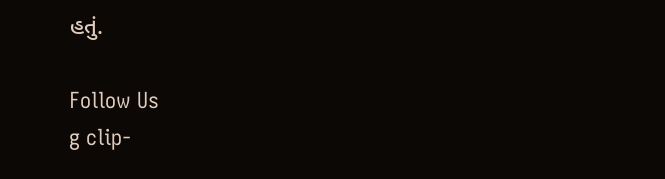હતું.

Follow Us
g clip-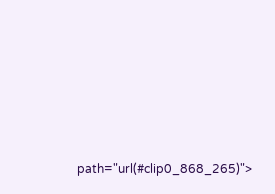path="url(#clip0_868_265)">